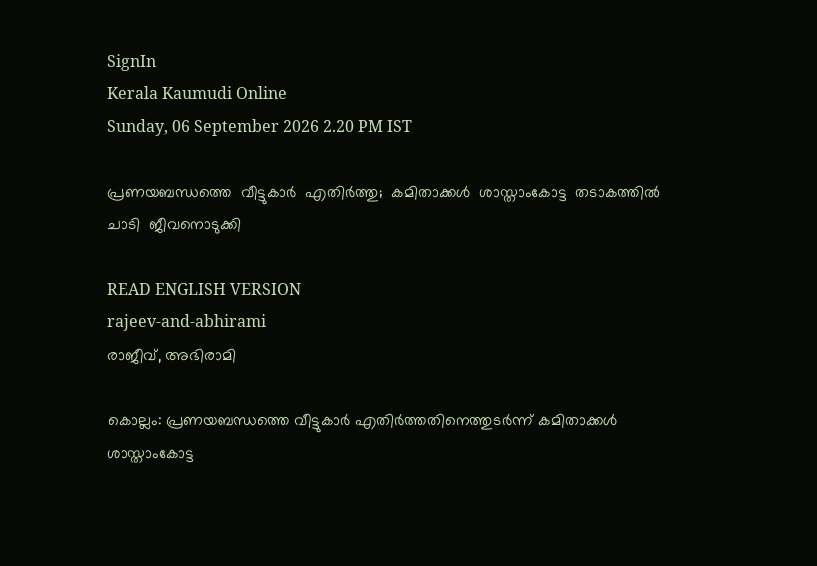SignIn
Kerala Kaumudi Online
Sunday, 06 September 2026 2.20 PM IST

പ്രണയബന്ധത്തെ  വീട്ടുകാർ  എതിർത്തു;  കമിതാക്കൾ  ശാസ്താംകോട്ട  തടാകത്തിൽ ചാടി  ജീവനൊടുക്കി

READ ENGLISH VERSION
rajeev-and-abhirami
രാജീവ്, അഭിരാമി

കൊല്ലം: പ്രണയബന്ധത്തെ വീട്ടുകാർ എതിർത്തതിനെത്തുടർന്ന് കമിതാക്കൾ ശാസ്താംകോട്ട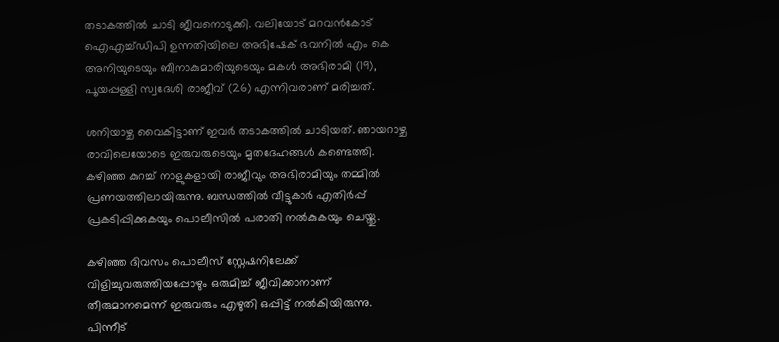തടാകത്തിൽ ചാടി ജീവനൊടുക്കി. വലിയോട് മറവൻകോട് ഐഎച്ച്ഡിപി ഉന്നതിയിലെ അഭിഷേക് ഭവനിൽ എം കെ അനിയുടെയും ബീനാകുമാരിയുടെയും മകൾ അഭിരാമി (19), പൂയപ്പള്ളി സ്വദേശി രാജീവ് (26) എന്നിവരാണ് മരിച്ചത്.

ശനിയാഴ്ച വൈകിട്ടാണ് ഇവർ തടാകത്തിൽ ചാടിയത്. ഞായറാഴ്ച രാവിലെയോടെ ഇരുവരുടെയും മൃതദേഹങ്ങൾ കണ്ടെത്തി. കഴിഞ്ഞ കുറച്ച് നാളുകളായി രാജീവും അഭിരാമിയും തമ്മിൽ പ്രണയത്തിലായിരുന്നു. ബന്ധത്തിൽ വീട്ടുകാർ എതിർപ്പ് പ്രകടിപ്പിക്കുകയും പൊലീസിൽ പരാതി നൽകുകയും ചെയ്തു.

കഴിഞ്ഞ ദിവസം പൊലീസ് സ്റ്റേഷനിലേക്ക് വിളിച്ചുവരുത്തിയപ്പോഴും ഒരുമിച്ച് ജീവിക്കാനാണ് തീരുമാനമെന്ന് ഇരുവരും എഴുതി ഒപ്പിട്ട് നൽകിയിരുന്നു. പിന്നീട്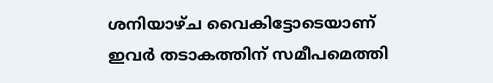ശനിയാഴ്ച വൈകിട്ടോടെയാണ് ഇവർ തടാകത്തിന് സമീപമെത്തി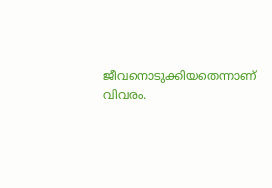ജീവനൊടുക്കിയതെന്നാണ് വിവരം.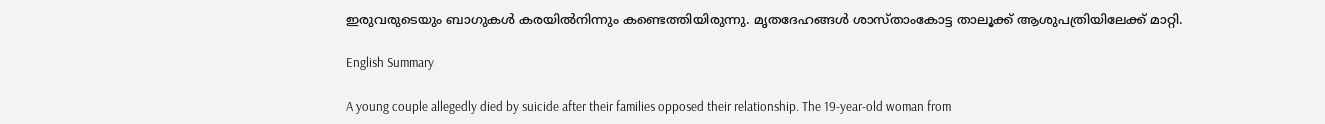ഇരുവരുടെയും ബാഗുകൾ കരയിൽനിന്നും കണ്ടെത്തിയിരുന്നു. മൃതദേഹങ്ങൾ ശാസ്താംകോട്ട താലൂക്ക് ആശുപത്രിയിലേക്ക് മാറ്റി.

English Summary

A young couple allegedly died by suicide after their families opposed their relationship. The 19-year-old woman from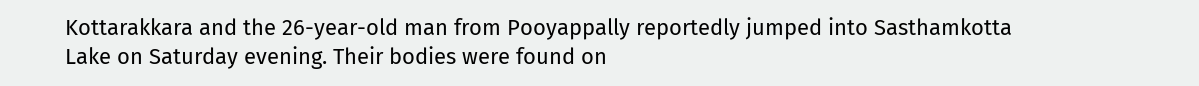Kottarakkara and the 26-year-old man from Pooyappally reportedly jumped into Sasthamkotta Lake on Saturday evening. Their bodies were found on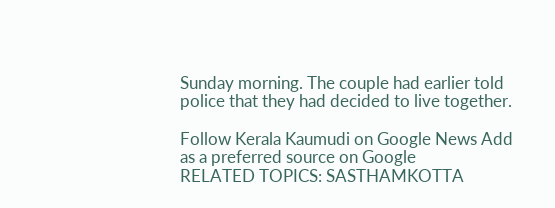Sunday morning. The couple had earlier told police that they had decided to live together.

Follow Kerala Kaumudi on Google News Add as a preferred source on Google
RELATED TOPICS: SASTHAMKOTTA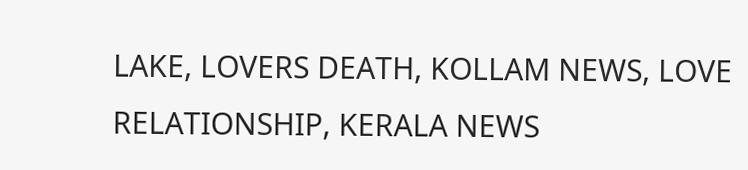LAKE, LOVERS DEATH, KOLLAM NEWS, LOVE RELATIONSHIP, KERALA NEWS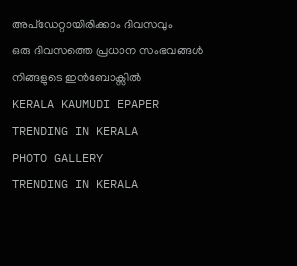അപ്ഡേറ്റായിരിക്കാം ദിവസവും
ഒരു ദിവസത്തെ പ്രധാന സംഭവങ്ങൾ നിങ്ങളുടെ ഇൻബോക്സിൽ
KERALA KAUMUDI EPAPER
TRENDING IN KERALA
PHOTO GALLERY
TRENDING IN KERALA